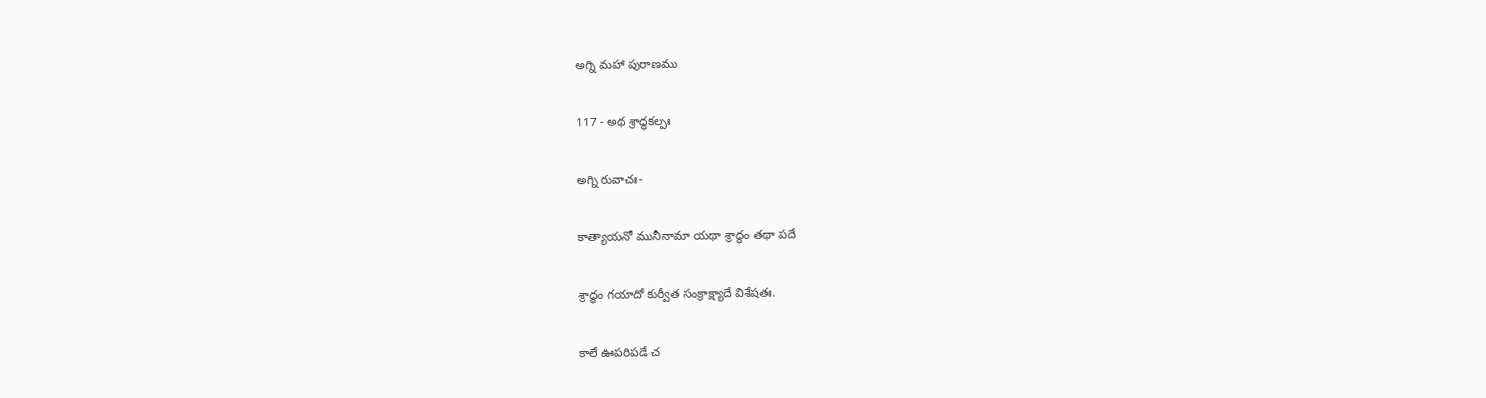అగ్ని మహా పురాణము

117 - అథ శ్రాద్ధకల్పః

అగ్ని రువాచః-

కాత్యాయనో మునీనామా యథా శ్రాద్ధం తథా పదే

శ్రాద్ధం గయాదో కుర్వీత సంక్రాక్ష్యాదే విశేషతః.

కాలే ఊపరిపడే చ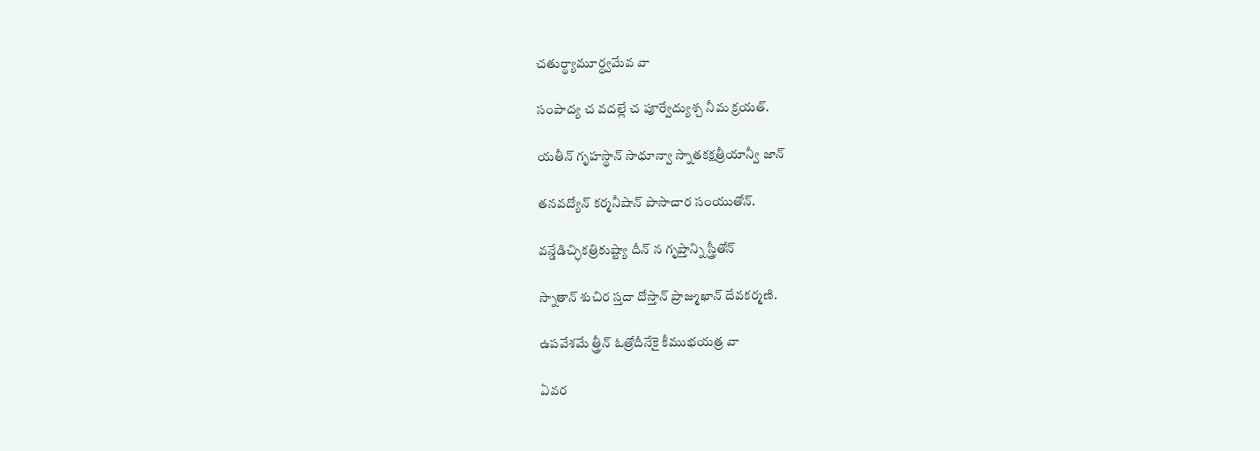చతుర్థ్యామూర్ధ్వమేవ వా

సంపాద్య చ వదల్లే చ పూర్వేద్యుశ్చ నీమ క్రయత్.

యతీన్ గృహస్థాన్ సాధూన్వా స్నాతకక్షత్రీయాన్వీ జాన్

తనవద్యోన్ కర్మనీషాన్ పాసాచార సంయుతోన్.

వన్డేడిచ్ఛికత్రికుష్ట్యా దీన్ న గృప్తాన్ని స్త్రీతోన్

స్నాతాన్ శుచిర స్తదా దోస్తాన్ ప్రాజ్ముఖాన్ దేవకర్మణి.

ఉపవేశమే త్త్రీన్ ఓత్రోదీనేకై కీముభయత్ర వా

ఏవర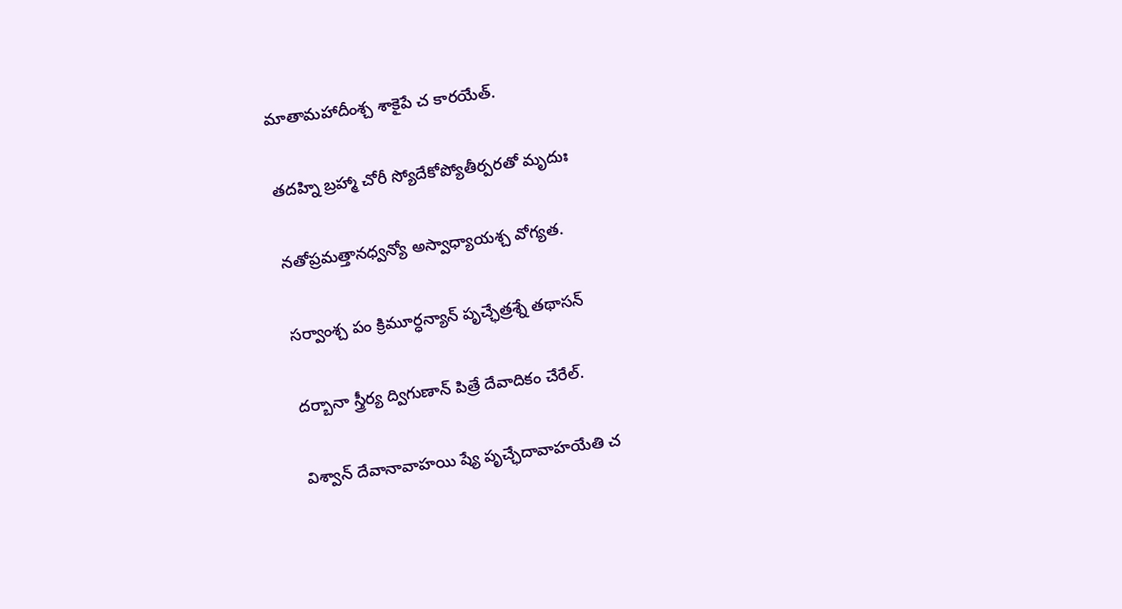మాతామహాదీంశ్చ శాకైపే చ కారయేత్.

తదహ్ని బ్రహ్మా చోరీ స్యోదేకోప్యోతీర్పరతో మృదుః

నతోప్రమత్తానధ్వన్యో అస్వాధ్యాయశ్చ వోగ్యత.

సర్వాంశ్చ పం క్రిమూర్ధన్యాన్ పృచ్ఛేత్రశ్నే తథాసన్

దర్బానా స్త్రీర్య ద్విగుణాన్ పిత్రే దేవాదికం చేరేల్.

విశ్వాన్ దేవానావాహయి ష్యే పృచ్ఛేదావాహయేతి చ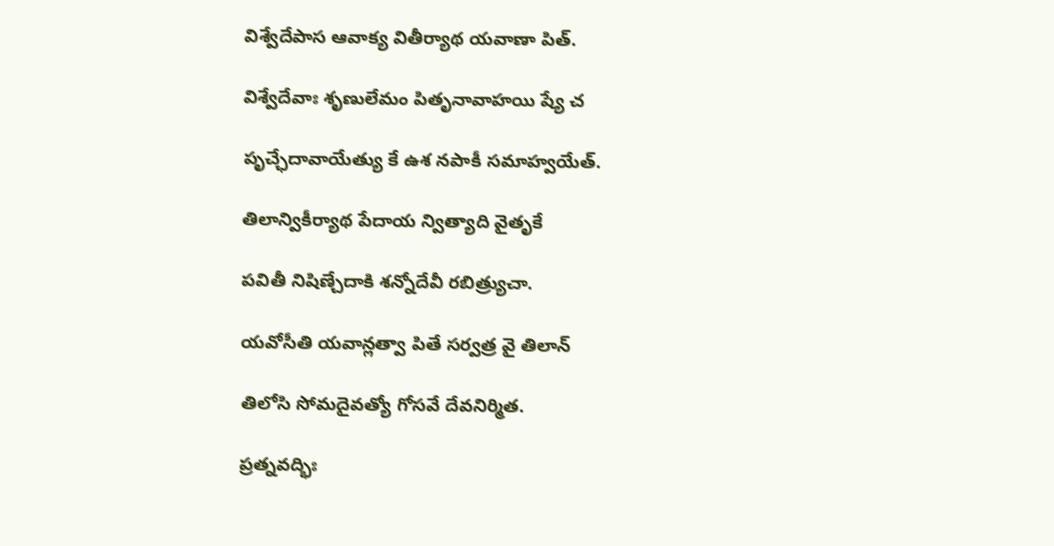విశ్వేదేపాస ఆవాక్య వితీర్యాథ యవాణా పిత్.

విశ్వేదేవాః శృణులేమం పితృనావాహయి ష్యే చ

పృచ్ఛేదావాయేత్యు కే ఉశ నపాకీ సమాహ్వయేత్.

తిలాన్వికీర్యాథ పేదాయ న్విత్యాది వైతృకే

పవితీ నిషిణ్చేదాకి శన్నోదేవీ రబిత్ర్యుచా.

యవోసీతి యవాన్లత్వా పితే సర్వత్ర వై తిలాన్

తిలోసి సోమదైవత్యో గోసవే దేవనిర్మిత.

ప్రత్నవద్భిః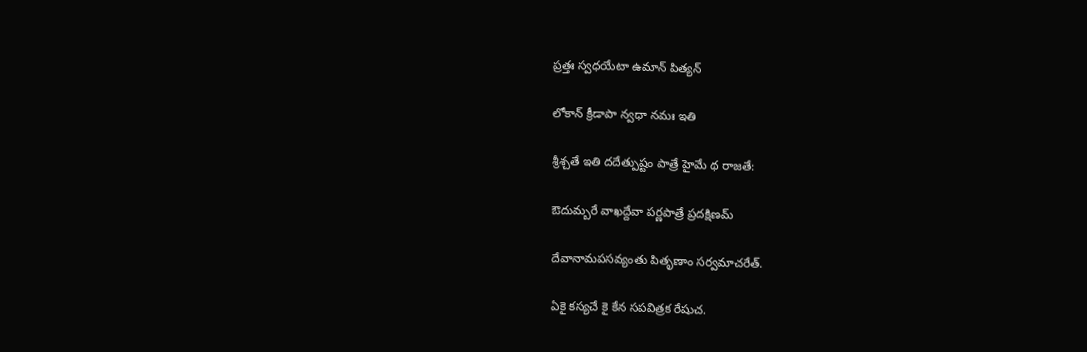ప్రత్తః స్వధయేటా ఉమాన్ పిత్యన్

లోకాన్ క్రీడాపా న్వధా నమః ఇతి

శ్రీశ్చతే ఇతి దదేత్పుష్టం పాత్రే హైమే థ రాజతే:

ఔదుమ్బరే వాఖద్దేవా పర్ణపాత్రే ప్రదక్షిణమ్

దేవానామపసవ్యంతు పితృణాం సర్వమాచరేత్.

ఏకై కస్యచే కై కేన సపవిత్రక రేషుచ.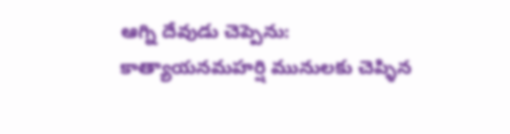ఆగ్ని దేవుడు చెప్పెను: కాత్యాయనమహర్షి మునులకు చెప్ళిన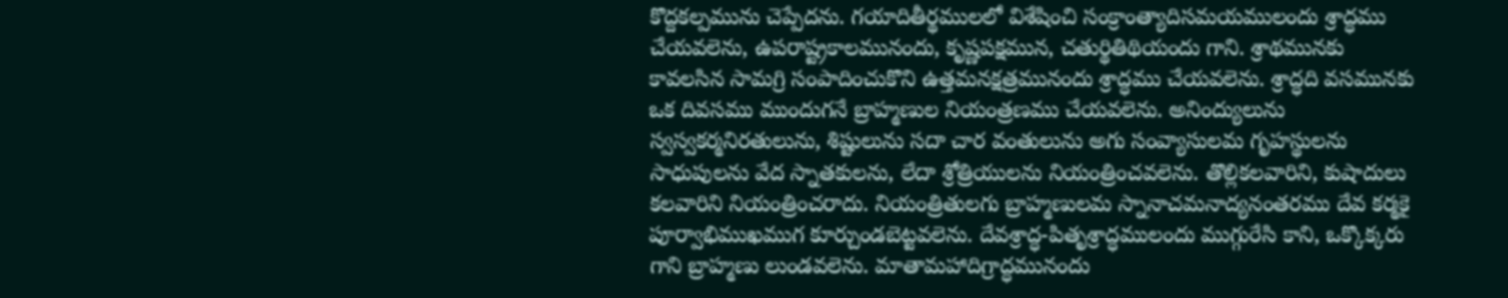కొద్దకల్పమును చెప్పేదను. గయాదితీర్థములలో విశేషించి సంక్రాంత్యాదిసమయములందు శ్రాద్ధము చేయవలెను, ఉపరాష్ట్రకాలమునందు, కృష్ణపక్షమున, చతుర్థితిథియందు గాని. శ్రాథమునకు కావలసిన సామగ్రి సంపాదించుకొని ఉత్తమనక్షత్రమునందు శ్రాద్ధము చేయవలెను. శ్రాద్ధది వసమునకు ఒక దివసము ముందుగనే బ్రాహ్మణుల నియంత్రణము చేయవలెను. అనింద్యులును స్వస్వకర్మనిరతులును, శిష్టులును సదా చార వంతులును అగు సంవ్యాసులమ గృహస్థులను సాధుపులను వేద స్నాతకులను, లేదా శ్రోత్రియులను నియంత్రించవలెను. తొల్లికలవారిని, కుషాదులు కలవారిని నియంత్రించరాదు. నియంత్రితులగు బ్రాహ్మణులమ స్నానాచమనాద్యనంతరము దేవ కర్మకై పూర్వాభిముఖముగ కూర్చుండబెట్టవలెను. దేవశ్రాద్ధ-పితృశ్రాద్ధములందు ముగ్గురేసి కాని, ఒక్కొక్కరు గాని బ్రాహ్మణు లుండవలెను. మాతామహాదిగ్రాద్ధమునందు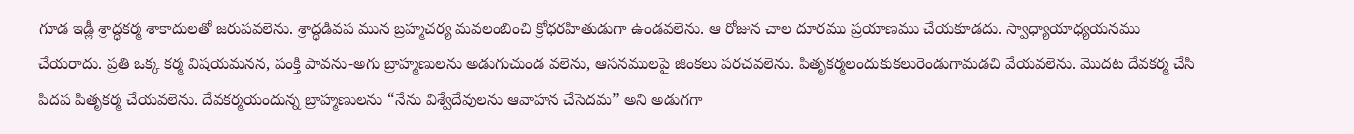గూడ ఇడ్లీ శ్రాద్ధకర్మ శాకాదులతో జరుపవలెను. శ్రాద్ధడివప మున బ్రహ్మచర్య మవలంబించి క్రోధరహితుడుగా ఉండవలెను. ఆ రోజున చాల దూరము ప్రయాణము చేయకూడదు. స్వాధ్యాయాధ్యయనము చేయరాదు. ప్రతి ఒక్క కర్మ విషయమనన, పంక్తి పావను-అగు బ్రాహ్మణులను అడుగుచుండ వలెను, ఆసనములపై జింకలు పరచవలెను. పితృకర్మలందుకుకలురెండుగామడచి వేయవలెను. మొదట దేవకర్మ చేసి పిదప పితృకర్మ చేయవలెను. దేవకర్మయందున్న బ్రాహ్మణులను “నేను విశ్వేదేవులను ఆవాహన చేసెదమ” అని అడుగగా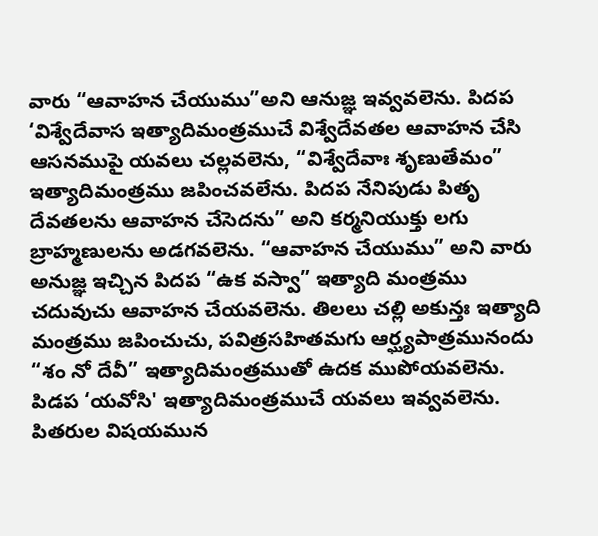వారు “ఆవాహన చేయుము”అని ఆనుజ్ఞ ఇవ్వవలెను. పిదప ‘విశ్వేదేవాస ఇత్యాదిమంత్రముచే విశ్వేదేవతల ఆవాహన చేసి ఆసనముపై యవలు చల్లవలెను, “విశ్వేదేవాః శృణుతేమం” ఇత్యాదిమంత్రము జపించవలేను. పిదప నేనిపుడు పితృ దేవతలను ఆవాహన చేసెదను” అని కర్మనియుక్తు లగు బ్రాహ్మణులను అడగవలెను. “ఆవాహన చేయుము” అని వారు అనుజ్ఞ ఇచ్చిన పిదప “ఉక వస్వా” ఇత్యాది మంత్రము చదువుచు ఆవాహన చేయవలెను. తిలలు చల్లి అకున్తః ఇత్యాది మంత్రము జపించుచు, పవిత్రసహితమగు ఆర్ఘ్యపాత్రమునందు “శం నో దేవీ” ఇత్యాదిమంత్రముతో ఉదక ముపోయవలెను. పిడప ‘యవోసి' ఇత్యాదిమంత్రముచే యవలు ఇవ్వవలెను. పితరుల విషయమున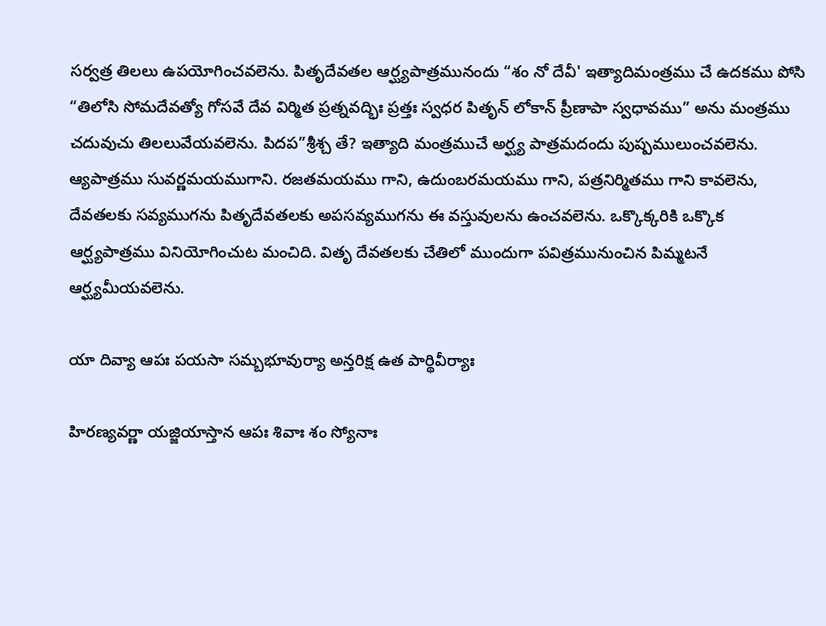సర్వత్ర తిలలు ఉపయోగించవలెను. పితృదేవతల ఆర్ఘ్యపాత్రమునందు “శం నో దేవీ' ఇత్యాదిమంత్రము చే ఉదకము పోసి “తిలోసి సోమదేవత్యో గోసవే దేవ విర్మిత ప్రత్నవద్భిః ప్రత్తః స్వధర పితృన్ లోకాన్ ప్రీణాపా స్వధావము” అను మంత్రము చదువుచు తిలలువేయవలెను. పిదప”శ్రీశ్చ తే? ఇత్యాది మంత్రముచే అర్ఘ్య పాత్రమదందు పుష్పములుంచవలెను. ఆ్యపాత్రము సువర్ణమయముగాని. రజతమయము గాని, ఉదుంబరమయము గాని, పత్రనిర్మితము గాని కావలెను, దేవతలకు సవ్యముగను పితృదేవతలకు అపసవ్యముగను ఈ వస్తువులను ఉంచవలెను. ఒక్కొక్కరికి ఒక్కొక ఆర్ఘ్యపాత్రము వినియోగించుట మంచిది. వితృ దేవతలకు చేతిలో ముందుగా పవిత్రమునుంచిన పిమ్మటనే ఆర్ఘ్యమీయవలెను.

యా దివ్యా ఆపః పయసా సమ్బభూవుర్యా అన్తరిక్ష ఉత పార్థివీర్యాః

హిరణ్యవర్ణా యజ్జియాస్తాన ఆపః శివాః శం స్యోనాః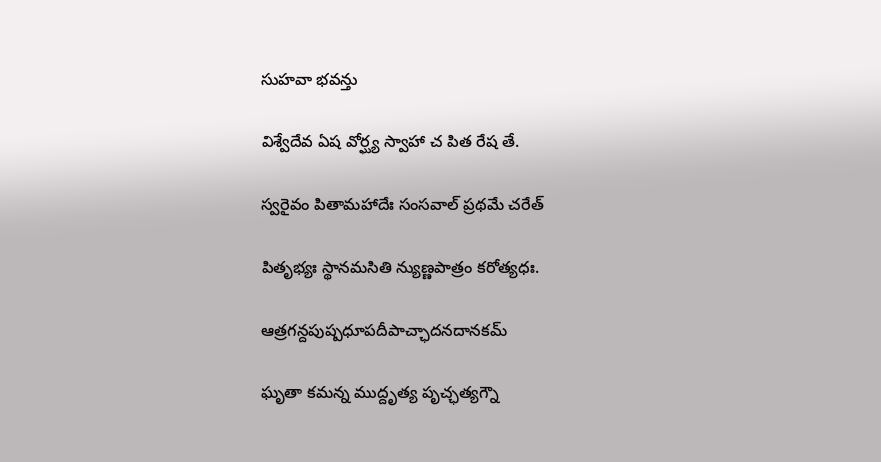సుహవా భవన్తు

విశ్వేదేవ ఏష వోర్ఘ్య స్వాహా చ పిత రేష తే.

స్వరైవం పితామహాదేః సంసవాల్ ప్రథమే చరేత్

పితృభ్యః స్థానమసితి న్యుణ్ణపాత్రం కరోత్యధః.

ఆత్రగన్దపుష్పధూపదీపాచ్ఛాదనదానకమ్

ఘృతా కమన్న ముద్దృత్య పృచ్ఛత్యగ్నౌ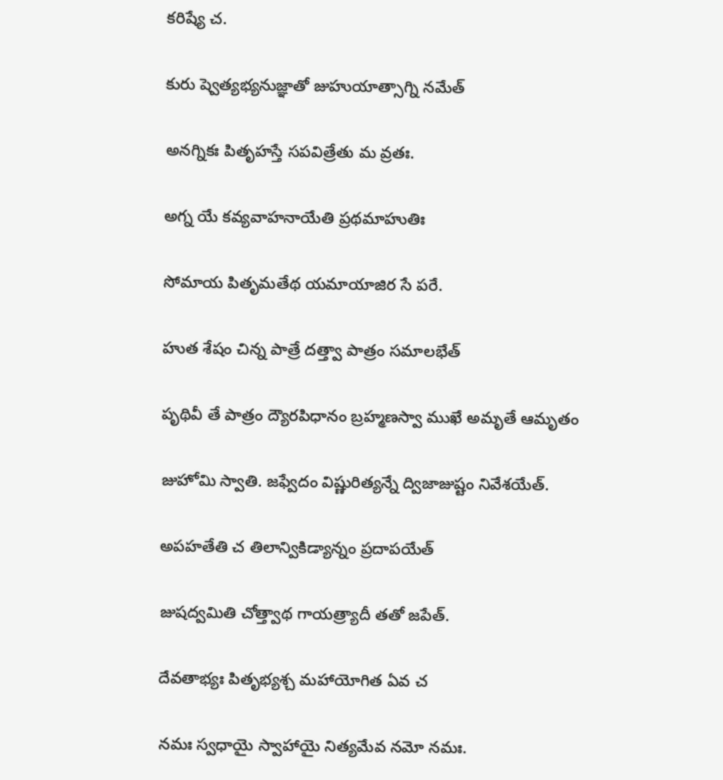కరిష్యే చ.

కురు ష్వెత్యభ్యనుజ్ఞాతో జుహుయాత్సాగ్ని నమేత్

అనగ్నికః పితృహస్తే సపవిత్రేతు మ వ్రతః.

అగ్న యే కవ్యవాహనాయేతి ప్రథమాహుతిః

సోమాయ పితృమతేథ యమాయాజిర సే పరే.

హుత శేషం చిన్న పాత్రే దత్త్వా పాత్రం సమాలభేత్

పృథివీ తే పాత్రం ద్యౌరపిధానం బ్రహ్మణస్వా ముఖే అమృతే ఆమృతం

జుహోమి స్వాతి. జఫ్వేదం విష్ణురిత్యన్నే ద్విజాజుష్టం నివేశయేత్.

అపహతేతి చ తిలాన్వికిడ్యాన్నం ప్రదాపయేత్

జుషద్వమితి చోత్త్వాథ గాయత్ర్యాదీ తతో జపేత్.

దేవతాభ్యః పితృభ్యశ్చ మహాయోగిత ఏవ చ

నమః స్వధాయై స్వాహాయై నిత్యమేవ నమో నమః.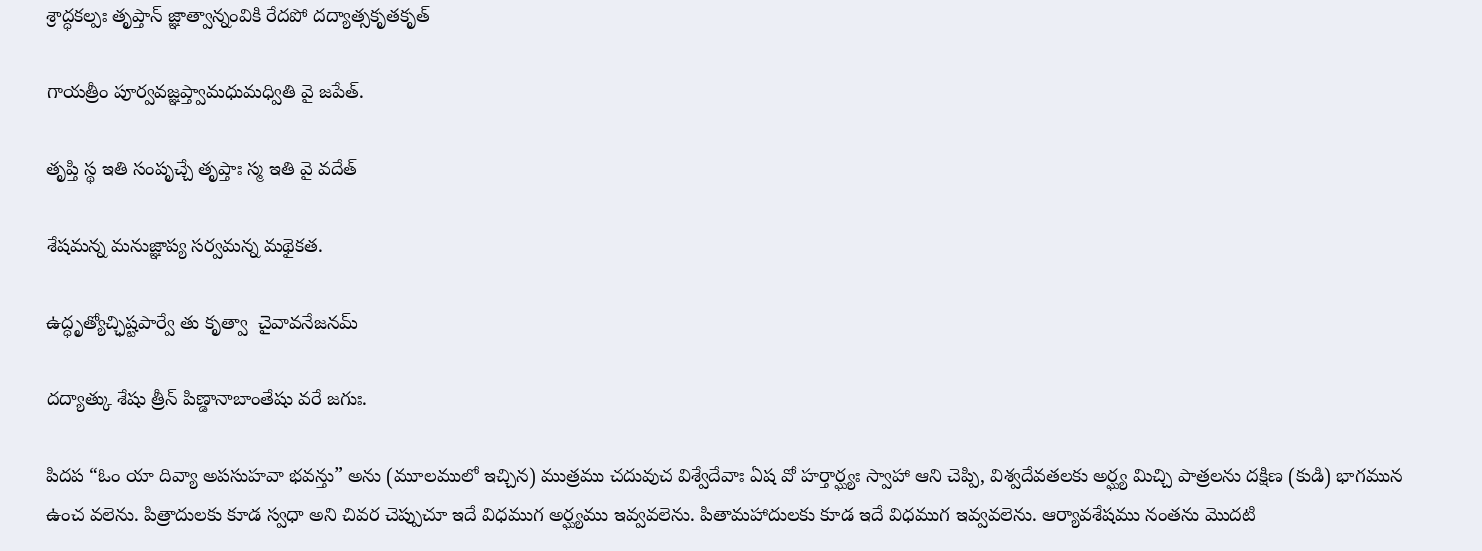శ్రాద్ధకల్పః తృప్తాన్ జ్ఞాత్వాన్నంవికి రేదపో దద్యాత్సకృతకృత్

గాయత్రీం పూర్వవజ్ఞప్త్వామధుమధ్వితి వై జపేత్.

తృప్తి స్థ ఇతి సంపృచ్చే తృప్తాః స్మ ఇతి వై వదేత్

శేషమన్న మనుజ్ఞాప్య సర్వమన్న మథైకత.

ఉద్ధృత్యోచ్ఛిష్టపార్వే తు కృత్వా  చైవావనేజనమ్

దద్యాత్కు శేషు త్రీన్ పిణ్డానాబాంతేషు వరే జగుః.

పిదప “ఓం యా దివ్యా అపసుహవా భవన్తు” అను (మూలములో ఇచ్చిన) ముత్రము చదువుచ విశ్వేదేవాః ఏష వో హర్తార్ఘ్యః స్వాహా ఆని చెప్పి, విశ్వదేవతలకు అర్ఘ్య మిచ్చి పాత్రలను దక్షిణ (కుడి) భాగమున ఉంచ వలెను. పిత్రాదులకు కూడ స్వధా అని చివర చెప్పుచూ ఇదే విధముగ అర్ఘ్యము ఇవ్వవలెను. పితామహాదులకు కూడ ఇదే విధముగ ఇవ్వవలెను. ఆర్యావశేషము నంతను మొదటి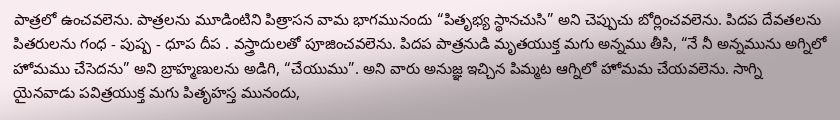పాత్రలో ఉంచవలెను. పాత్రలను మూడింటిని పిత్రాసన వామ భాగమునందు “పితృభ్య స్థానచుసి” అని చెప్పుచు బోర్లించవలెను. పిదప దేవతలను పితరులను గంధ - పుష్ప - ధూప దీప . వస్త్రాదులతో పూజించవలెను. పిదప పాత్రనుడి మృతయుక్త మగు అన్నము తీసి, “నే నీ అన్నమును అగ్నిలో హోమము చేసెదను” అని బ్రాహ్మణులను అడిగి, “చేయుము”. అని వారు అనుజ్ఞ ఇచ్చిన పిమ్మట ఆగ్నిలో హోమమ చేయవలెను. సాగ్ని యైనవాడు పవిత్రయుక్త మగు పితృహస్త మునందు,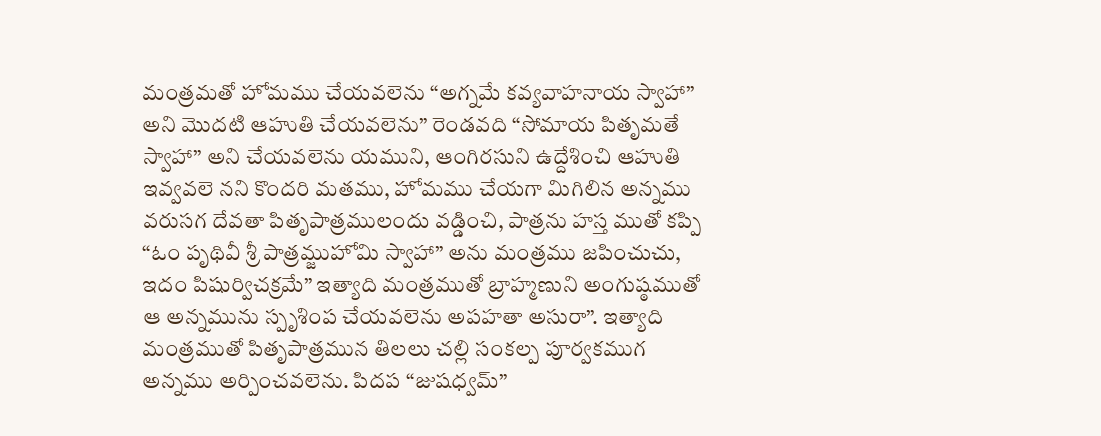మంత్రమతో హోమము చేయవలెను “అగ్నమే కవ్యవాహనాయ స్వాహా” అని మొదటి ఆహుతి చేయవలెను” రెండవది “సోమాయ పితృమతే స్వాహా” అని చేయవలెను యముని, ఆంగిరసుని ఉద్దేశించి ఆహుతి ఇవ్వవలె నని కొందరి మతము, హోమము చేయగా మిగిలిన అన్నము వరుసగ దేవతా పితృపాత్రములందు వడ్డించి, పాత్రను హస్త ముతో కప్పి “ఓం పృథివీ శ్రీ పాత్రమ్జుహోమి స్వాహా” అను మంత్రము జపించుచు, ఇదం పిషుర్విచక్రమే” ఇత్యాది మంత్రముతో బ్రాహ్మణుని అంగుష్ఠముతో ఆ అన్నమును స్పృశింప చేయవలెను అపహతా అసురా”. ఇత్యాది మంత్రముతో పితృపాత్రమున తిలలు చల్లి సంకల్ప పూర్వకముగ అన్నము అర్పించవలెను. పిదప “జుషధ్వమ్”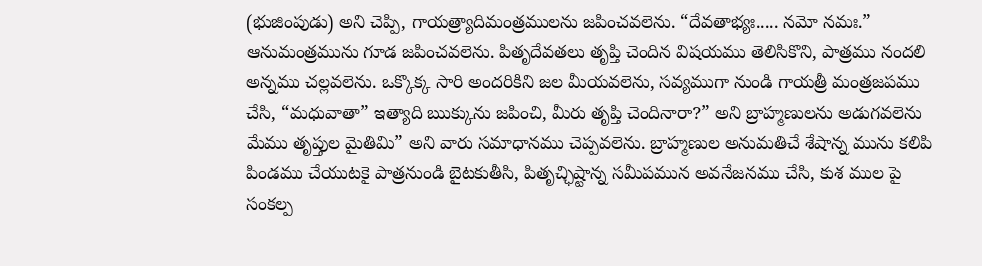(భుజింపుడు) అని చెప్పి, గాయత్ర్యాదిమంత్రములను జపించవలెను. “దేవతాభ్యః..... నమో నమః.” ఆనుమంత్రమును గూడ జపించవలెను. పితృదేవతలు తృప్తి చెందిన విషయము తెలిసికొని, పాత్రము నందలి అన్నము చల్లవలెను. ఒక్కొక్క సారి అందరికిని జల మీయవలెను, సవ్యముగా నుండి గాయత్రీ మంత్రజపము చేసి, “మధువాతా” ఇత్యాది ఋక్కును జపించి, మీరు తృప్తి చెందినారా?” అని బ్రాహ్మణులను అడుగవలెను మేము తృప్తుల మైతిమి” అని వారు సమాధానము చెప్పవలెను. బ్రాహ్మణుల అనుమతిచే శేషాన్న మును కలిపి పిండము చేయుటకై పాత్రనుండి బైటకుతీసి, పితృచ్ఛిష్టాన్న సమీపమున అవనేజనము చేసి, కుశ ముల పై సంకల్ప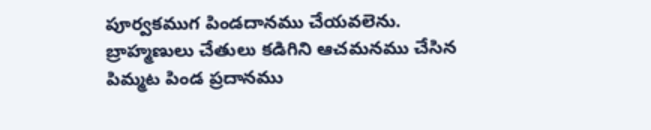పూర్వకముగ పిండదానము చేయవలెను. బ్రాహ్మణులు చేతులు కడిగిని ఆచమనము చేసిన పిమ్మట పిండ ప్రదానము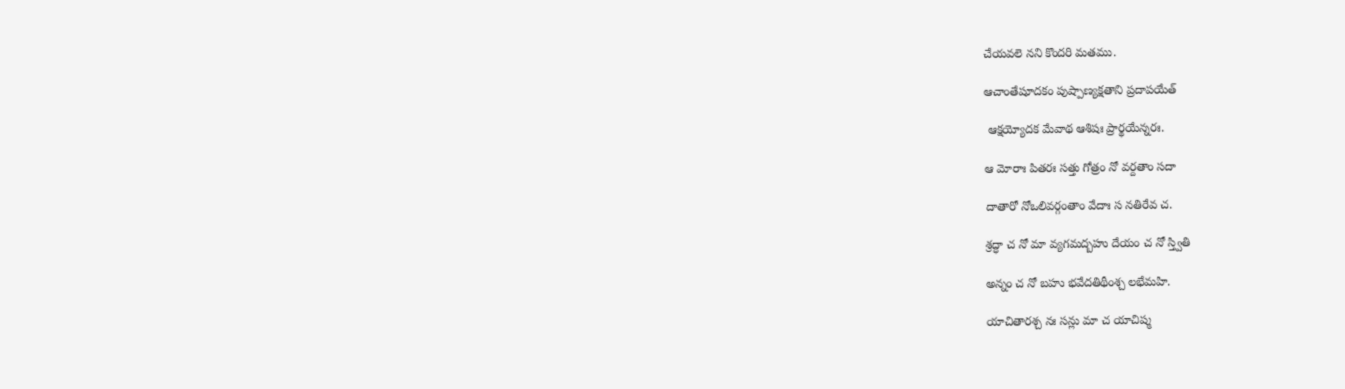చేయవలె నని కొందరి మతము.

ఆచాంతేషూదకం పుష్పాణ్యక్షతాని ప్రదాపయేత్

 ఆక్షయ్యోదక మేవాథ ఆశిషః ప్రార్థయేన్నరః.

ఆ మోరాః పితరః సత్తు గోత్రం నో వర్దతాం సదా

దాతారో నోఒలివర్గంతాం వేదాః స నతిరేవ చ.

శ్రద్ధా చ నో మా వ్యగమద్బహు దేయం చ నో స్త్వితి

అన్నం చ నో బహు భవేదతిథీంశ్చ లభేమహి.

యాచితారశ్చ నః సన్లు మా చ యాచిష్మ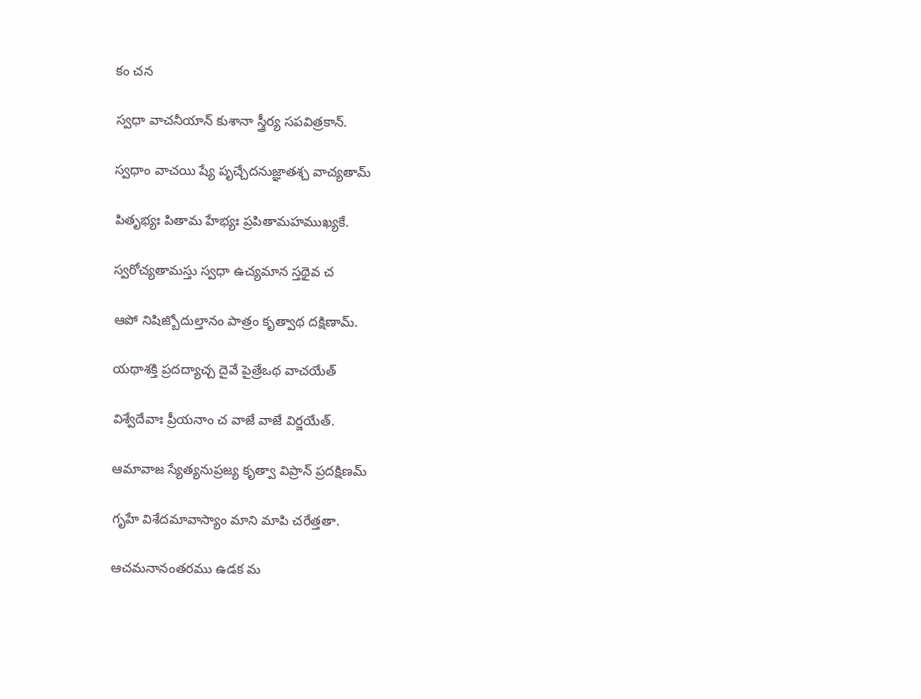కం చన

స్వధా వాచనీయాన్ కుశానా స్త్రీర్య సపవిత్రకాన్.

స్వధాం వాచయి ష్యే పృచ్చేదనుజ్ఞాతశ్చ వాచ్యతామ్

పితృభ్యః పితామ హేభ్యః ప్రపితామహముఖ్యకే.

స్వరోచ్యతామస్తు స్వధా ఉచ్యమాన స్తథైవ చ

ఆపో నిషిజ్బోదుల్తానం పాత్రం కృత్వాథ దక్షిణామ్.

యథాశక్తి ప్రదద్యాచ్చ దైవే పైత్రేఒథ వాచయేత్

విశ్వేదేవాః ప్రీయనాం చ వాజే వాజే విర్జయేత్.

ఆమావాజ స్యేత్యనుప్రజ్య కృత్వా విప్రాన్ ప్రదక్షిణమ్

గృహే విశేదమావాస్యాం మాని మాపి చరేత్తతా.

ఆచమనానంతరము ఉడక మ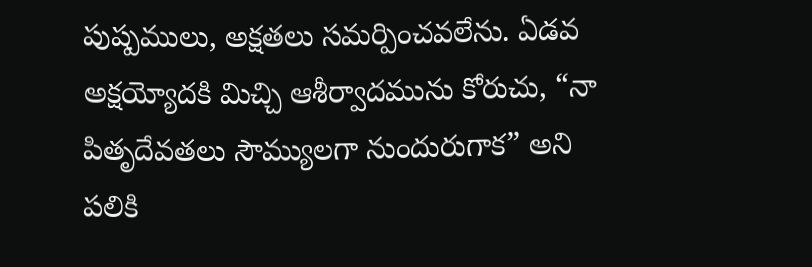పుష్పములు, అక్షతలు సమర్పించవలేను. ఏడవ అక్షయ్యోదకి మిచ్చి ఆశీర్వాదమును కోరుచు, “నా పితృదేవతలు సౌమ్యులగా నుందురుగాక” అని పలికి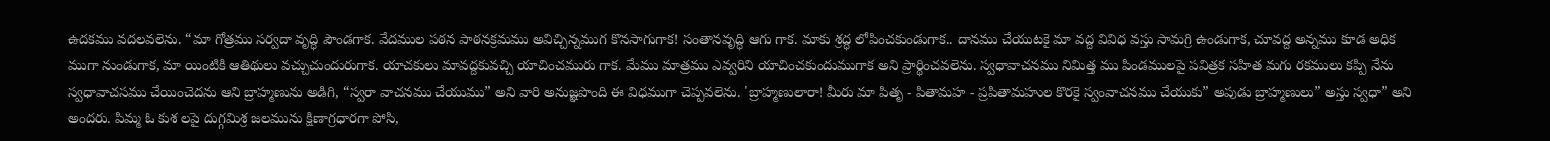ఉదకము వదలవలెను. “మా గోత్రము సర్వదా వృద్ధి పౌండగాక. వేదముల పఠన పాఠనక్రమము అవిచ్చిన్నముగ కొనసాగుగాక! సంతానవృద్ధి ఆగు గాక. మాకు శ్రద్ధ లోపించకుండుగాక.. దానము చేయుటకై మా వద్ద వివిధ వస్తు సామగ్రి ఉండుగాక, చూవద్ద అన్నము కూడ అధిక ముగా నుండుగాక, మా యింటికి ఆతిథులు వచ్చుచుందురుగాక. యాచకులు మావద్దకువచ్చి యాచించమురు గాక. మేము మాత్రము ఎవ్వరిని యాచించకుందుముగాక అని ప్రార్థించవలెను. స్వధావాచనము నిమిత్త ము పిండములపై పవిత్రక సహిత మగు రకములు కప్పి నేను స్వధావాచసము చేయించెదను ఆని బ్రాహ్మణును అడిగి, “స్వరా వాచనము చేయుము” అని వారి అనుజ్ఞపొంది ఈ విధముగా చెప్పవలెను. 'బ్రాహ్మణులారా! మీరు మా పితృ - పితామహ - ప్రపితామహుల కొరకై స్వంవాచనము చేయుకు” అపుడు బ్రాహ్మణులు” అస్తు స్వధా” అని అందరు. పిమ్మ ఓ కుశ లపై దుగ్గమిశ్ర జలమును క్షిణాగ్రధారగా పోసి,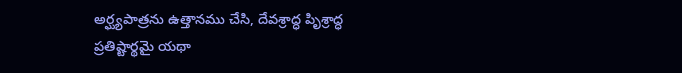అర్ఘ్యపాత్రను ఉత్తానము చేసి, దేవశ్రాద్ధ పిృశ్రాద్ధ ప్రతిష్టార్థమై యథా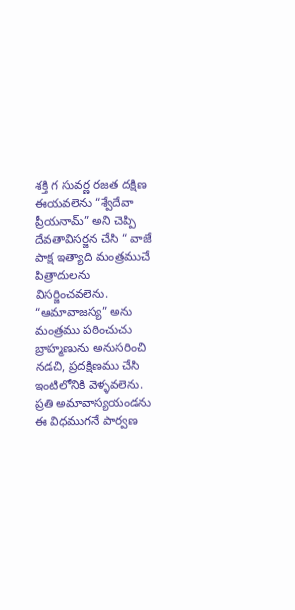శక్తి గ సువర్ణ రజత దక్షిణ ఈయవలెను “శ్వేదేవా ప్రీయనామ్” అని చెప్పి దేవతావిసర్జన చేసి “ వాజే పాక్ష ఇత్యాది మంత్రముచే పిత్రాదులను విసర్జించవలెను. “ఆమావాజస్య” అను మంత్రము పఠించుచు బ్రాహ్మణును అనుసరించి నడచి, ప్రదక్షిణము చేసి ఇంటిలోనికి వెళ్ళవలెను. ప్రతి అమావాస్యయండను ఈ విధముగనే పార్వణ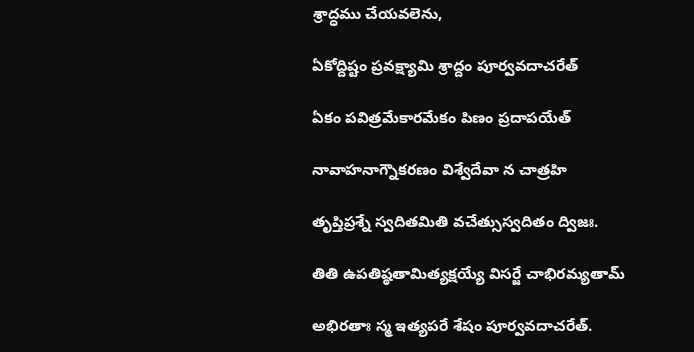శ్రాద్ధము చేయవలెను,

ఏకోద్దిష్టం ప్రవక్ష్యామి శ్రాద్దం పూర్వవదాచరేత్

ఏకం పవిత్రమేకారమేకం పిణం ప్రదాపయేత్

నావాహనాగ్నౌకరణం విశ్వేదేవా న చాత్రహి

తృప్తిప్రశ్నే స్వదితమితి వచేత్సుస్వదితం ద్విజః.

తితి ఉపతిష్ఠతామిత్యక్షయ్యే విసర్జే చాభిరమ్యతామ్

అభిరతాః స్మ ఇత్యపరే శేషం పూర్వవదాచరేత్.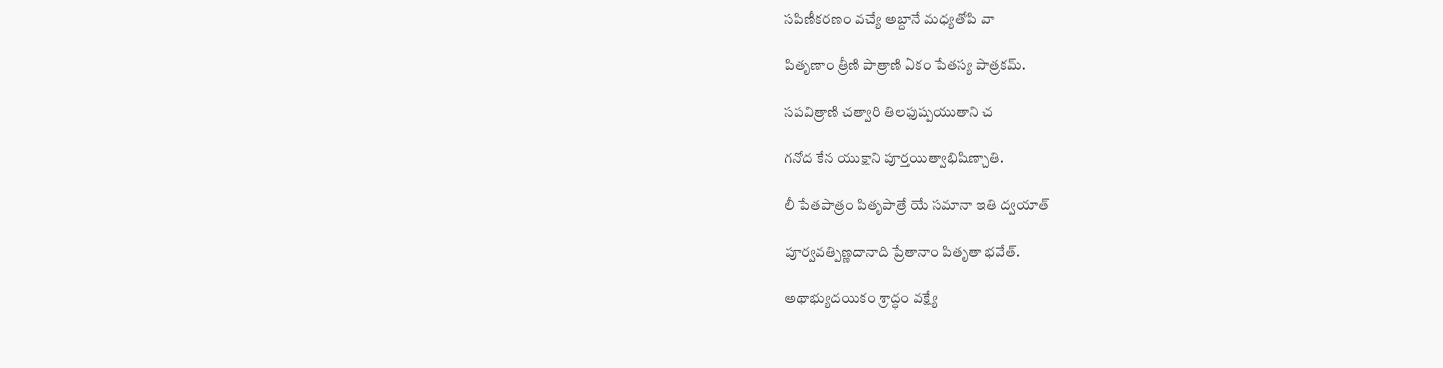సపిణీకరణం వచ్యే అబ్దానే మధ్యతోపి వా

పితృణాం త్రీణి పాత్రాణి ఏకం పేతస్య పాత్రకమ్.

సపవిత్రాణి చత్వారి తిలఫుష్పయుతాని చ

గనోద కేన యుక్షాని పూర్తయిత్వాభిషిణ్చాతి.

లీ పేతపాత్రం పితృపాత్రే యే సమానా ఇతి ద్వయాత్

పూర్వవత్పిణ్ణదానాది ప్రేతానాం పితృతా భవేత్.

అథాభ్యుదయికం శ్రాద్ధం వక్ష్యే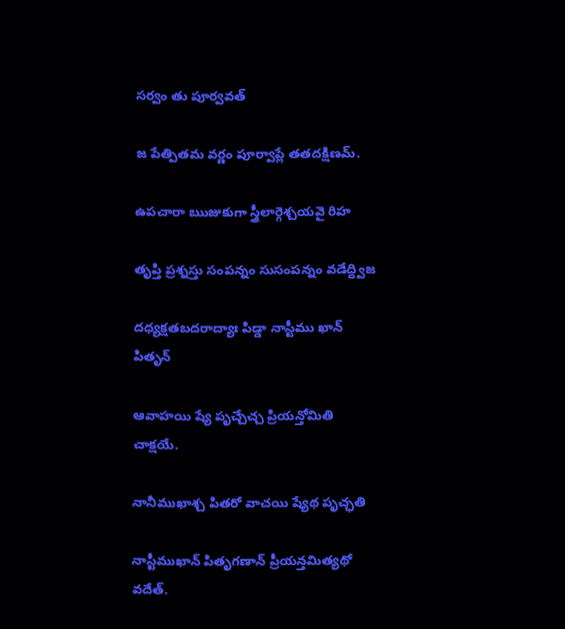సర్వం తు పూర్వవత్

జ పేత్పితమ వర్ణం పూర్వాప్లే తతదక్షిణమ్.

ఉపచారా ఋజుకుగా స్త్రీలార్గెశ్చయవై రిహ

తృప్తి ప్రశ్నస్తు సంపన్నం సుసంపన్నం వడేద్ద్విజ

దధ్యక్షతబదరాద్యాః పిడ్డా నాస్టీము ఖాన్ పితృన్

ఆవాహయి ష్యే పృచ్చేచ్చ ప్రియన్తోమితి చాక్షయే.

నానీముఖాశ్చ పితరో వాచయి ష్యేథ పృచ్ఛతి

నాస్టీముఖాన్ పితృగణాన్ ప్రీయన్తమిత్యథో వదేత్.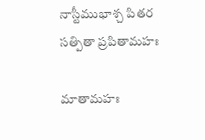నాస్టీముభాశ్చ పితర సత్పితా ప్రపితామహః

మాతామహః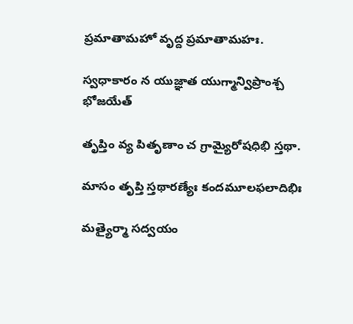ప్రమాతామహో వృద్ద ప్రమాతామహః.

స్వధాకారం న యుజ్ఞాత యుగ్మాన్విప్రాంశ్చ భోజయేత్

తృప్తిం వ్య పితృణాం చ గ్రామ్యైరోషధిభి స్తథా.

మాసం తృప్తి స్తథారణ్యేః కందమూలఫలాదిభిః

మత్యైర్మా సద్వయం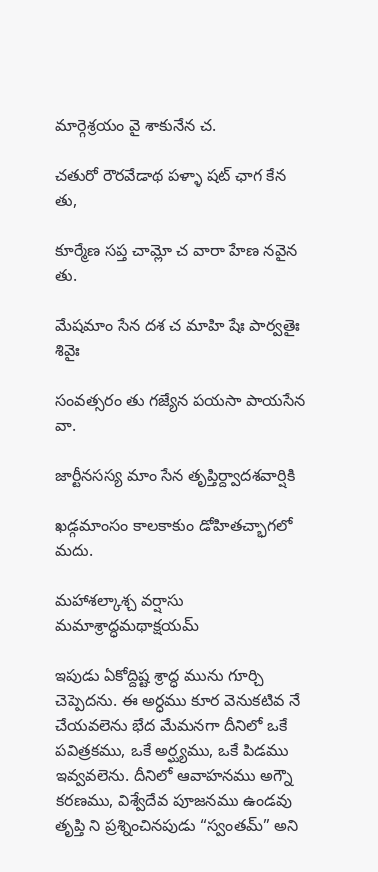మార్గెశ్రయం వై శాకునేన చ.

చతురో రౌరవేడాథ పళ్ళా షట్ ఛాగ కేన తు,

కూర్మేణ సప్త చామ్లో చ వారా హేణ నవైన తు.

మేషమాం సేన దశ చ మాహి షేః పార్వతైః శివైః

సంవత్సరం తు గజ్యేన పయసా పాయసేన వా.

జార్టీనసస్య మాం సేన తృప్తిర్ద్వాదశవార్షికి

ఖడ్గమాంసం కాలకాకుం డోహితచ్భాగలో మదు.

మహాశల్కాశ్చ వర్షాసు మమాశ్రాద్ధమథాక్షయమ్

ఇపుడు ఏకోద్దిష్ట శ్రాద్ధ మును గూర్చి చెప్పెదను. ఈ అర్ధము కూర వెనుకటివ నే చేయవలెను భేద మేమనగా దీనిలో ఒకే పవిత్రకము, ఒకే అర్ఘ్యము, ఒకే పిడము ఇవ్వవలెను. దీనిలో ఆవాహనము అగ్నౌ కరణము, విశ్వేదేవ పూజనము ఉండవు తృప్తి ని ప్రశ్నించినపుడు “స్వంతమ్” అని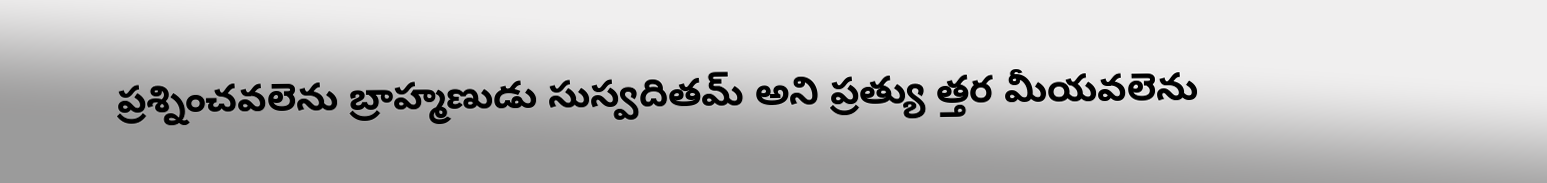ప్రశ్నించవలెను బ్రాహ్మణుడు సుస్వదితమ్ అని ప్రత్యు త్తర మీయవలెను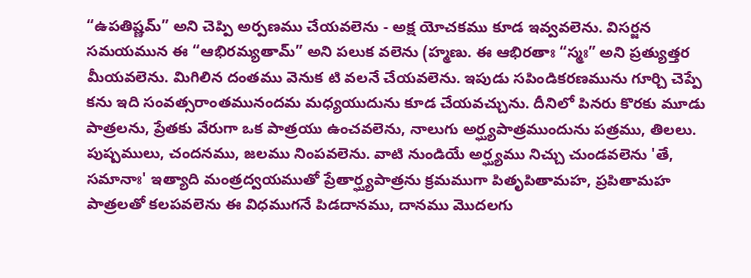“ఉపతిష్ణమ్” అని చెప్పి అర్పణము చేయవలెను - అక్ష యోచకము కూడ ఇవ్వవలెను. విసర్జన సమయమున ఈ “ఆభిరమ్యతామ్” అని పలుక వలెను (హ్మణు. ఈ ఆభిరతాః “స్మః” అని ప్రత్యుత్తర మీయవలెను. మిగిలిన దంతము వెనుక టి వలనే చేయవలెను. ఇపుడు సపిండికరణమును గూర్చి చెప్పే కను ఇది సంవత్సరాంతమునందమ మధ్యయుదును కూడ చేయవచ్చును. దీనిలో పినరు కొరకు మూడు పాత్రలను, ప్రేతకు వేరుగా ఒక పాత్రయు ఉంచవలెను, నాలుగు అర్ఘ్యపాత్రముందును పత్రము, తిలలు. పుష్పములు, చందనము, జలము నింపవలెను. వాటి నుండియే అర్ఘ్యము నిచ్చు చుండవలెను 'తే, సమానాః' ఇత్యాది మంత్రద్వయముతో ప్రేతార్ఘ్యపాత్రను క్రమముగా పితృపితామహ, ప్రపితామహ పాత్రలతో కలపవలెను ఈ విధముగనే పిడదానము, దానము మొదలగు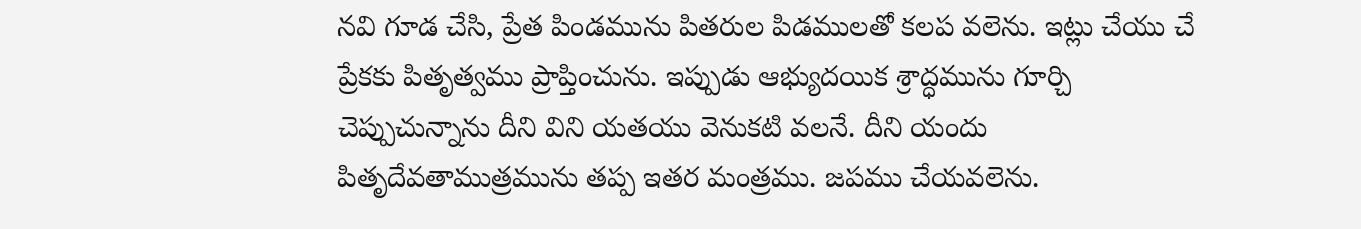నవి గూడ చేసి, ప్రేత పిండమును పితరుల పిడములతో కలప వలెను. ఇట్లు చేయు చే ప్రేకకు పితృత్వము ప్రాప్తించును. ఇప్పుడు ఆభ్యుదయిక శ్రాద్ధమును గూర్చి చెప్పుచున్నాను దీని విని యతయు వెనుకటి వలనే. దీని యందు పితృదేవతాముత్రమును తప్ప ఇతర మంత్రము. జపము చేయవలెను.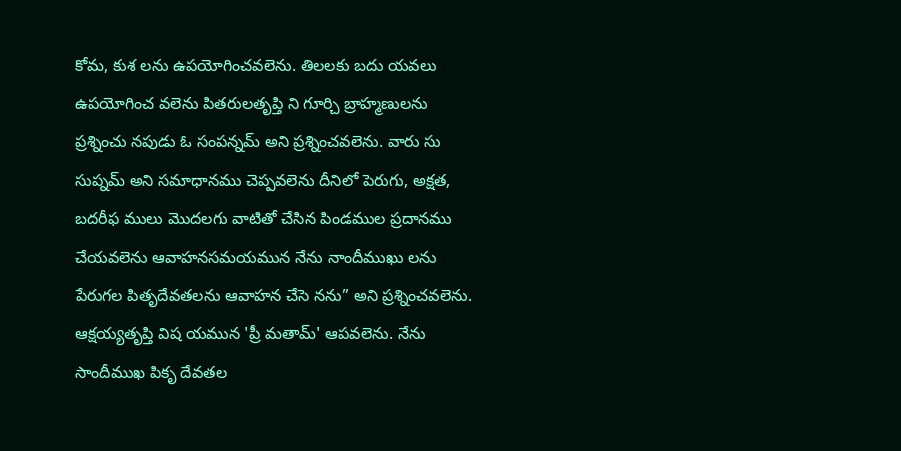కోమ, కుశ లను ఉపయోగించవలెను. తిలలకు బదు యవలు ఉపయోగించ వలెను పితరులతృప్తి ని గూర్చి బ్రాహ్మణులను ప్రశ్నించు నపుడు ఓ సంపన్నమ్ అని ప్రశ్నించవలెను. వారు సు సుప్నమ్ అని సమాధానము చెప్పవలెను దీనిలో పెరుగు, అక్షత, బదరీఫ ములు మొదలగు వాటితో చేసిన పిండముల ప్రదానము చేయవలెను ఆవాహనసమయమున నేను నాందీముఖు లను పేరుగల పితృదేవతలను ఆవాహన చేసె నను” అని ప్రశ్నించవలెను. ఆక్షయ్యతృప్తి విష యమున 'ప్రీ మతామ్' ఆపవలెను. నేను సాందీముఖ పికృ దేవతల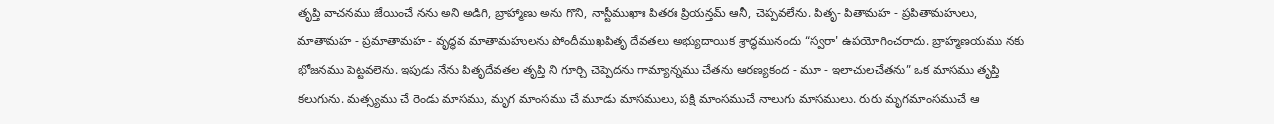తృప్తి వాచనము జేయించే నను అని అడిగి, బ్రాహ్మాణు అను గొని, నాస్టీముఖాః పితరః ప్రియన్తమ్ ఆనీ, చెప్పవలేను. పితృ- పితామహ - ప్రపితామహులు, మాతామహ - ప్రమాతామహ - వృద్ధవ మాతామహులను పోందీముఖపితృ దేవతలు అభ్యుదాయిక శ్రాద్ధమునందు “స్వరా' ఉపయోగించరాదు. బ్రాహ్మణయము నకు భోజనము పెట్టవలెను. ఇపుడు నేను పితృదేవతల తృప్తి ని గూర్చి చెప్పెదను గామ్యాన్నము చేతను ఆరణ్యకంద - మూ - ఇలాచులచేతను” ఒక మాసము తృప్తి కలుగును. మత్స్యము చే రెండు మాసము, మృగ మాంసము చే మూడు మాసములు, పక్షి మాంసముచే నాలుగు మాసములు. రురు మృగమాంసముచే ఆ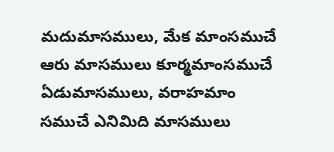మదుమాసములు, మేక మాంసముచే ఆరు మాసములు కూర్మమాంసముచే ఏడుమాసములు, వరాహమాం సముచే ఎనిమిది మాసములు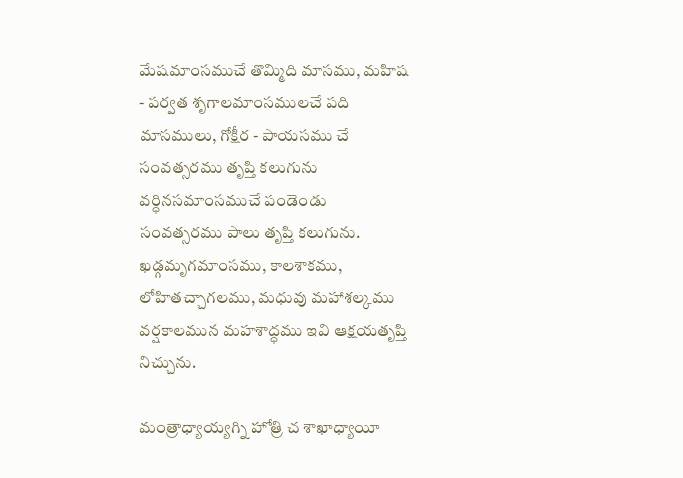మేషమాంసముచే తొమ్మిది మాసము, మహిష - పర్వత శృగాలమాంసములచే పది మాసములు, గోక్షీర - పాయసము చే సంవత్సరము తృప్తి కలుగును వర్ధినసమాంసముచే పండెండు సంవత్సరము పాలు తృప్తి కలుగును. ఖడ్గమృగమాంసము, కాలశాకము, లోహితచ్చాగలము, మధువు మహాశల్కము వర్షకాలమున మహశాద్ధము ఇవి ఆక్షయతృప్తి నిచ్చును.

మంత్రాధ్యాయ్యగ్ని హోత్రి చ శాఖాధ్యాయీ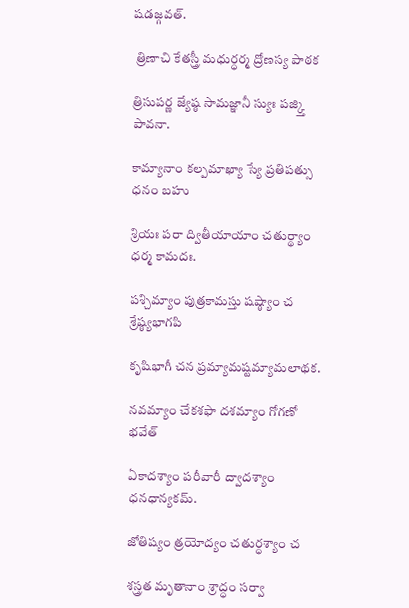షడజ్గవత్.

 త్రిణాచి కేతస్త్రీ మధుర్ధర్మ ద్రోణస్య పాఠక

త్రిసుపర్ణ జ్యేష్ఠ సామజ్ఞానీ స్యుః పజ్క్తి పావనా.

కామ్యానాం కల్పమాఖ్యా స్యే ప్రతిపత్సు ధనం బహు

శ్రియః పరా ద్వితీయాయాం చతుర్థ్యాం ధర్మ కామదః.

పశ్చిమ్యాం పుత్రకామస్తు షష్ఠ్యాం చ శ్రేష్ఠ్యభాగపి

కృషిభాగీ చన ప్రమ్యామష్టమ్యామలాథక.

నవమ్యాం చేకశఫా దశమ్యాం గోగణో భవేత్

ఏకాదశ్యాం పరీవారీ ద్వాదశ్యాం ధనధాన్యకమ్.

జోతిష్యం త్రయోద్యం చతుర్ధశ్యాం చ

శస్త్రత మృతానాం శ్రాద్ధం సర్వా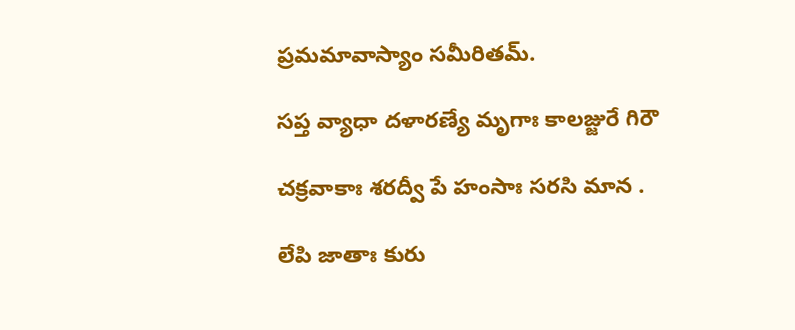ప్రమమావాస్యాం సమీరితమ్.

సప్త వ్యాధా దళారణ్యే మృగాః కాలజ్జురే గిరౌ

చక్రవాకాః శరద్వీ పే హంసాః సరసి మాన .

లేపి జాతాః కురు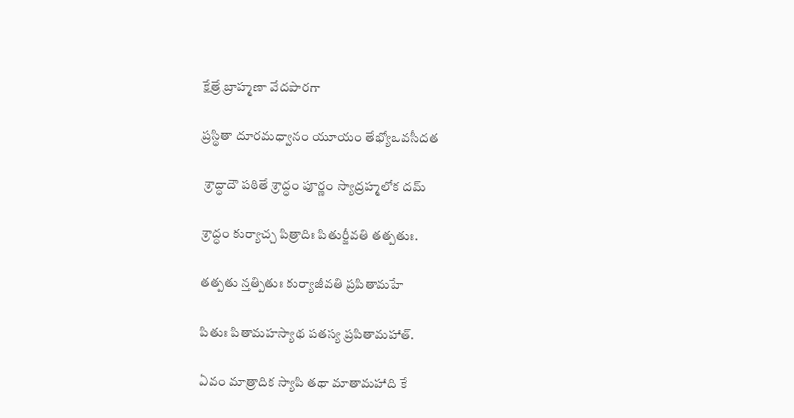క్షేత్రే బ్రాహ్మణా వేదపారగా

ప్రస్థితా దూరమధ్వానం యూయం తేభ్యోఒవసీదత

 శ్రాద్ధాదౌ పఠితే శ్రాద్ధం పూర్ణం స్యాద్రహ్మలోక దమ్

శ్రాద్ధం కుర్యాచ్చ పిత్రాదిః పితుర్జీవతి తత్పతుః.

తత్పతు న్తత్పితుః కుర్యాజీవతి ప్రపితామహే

పితుః పితామహస్యాథ పతస్య ప్రపితామహాత్.

ఏవం మాత్రాదిక స్యాపి తథా మాతామహాది కే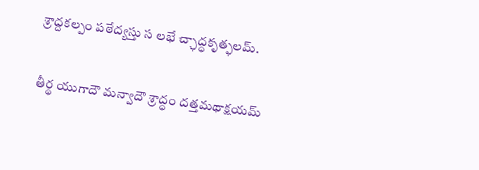శ్రాద్దకల్పం పఠేద్యస్తు స లభే చ్ఛాద్ధకృత్ఫలమ్.

తీర్థ యుగాదౌ మన్వాదౌ శ్రాద్ధం దత్తమథాక్షయమ్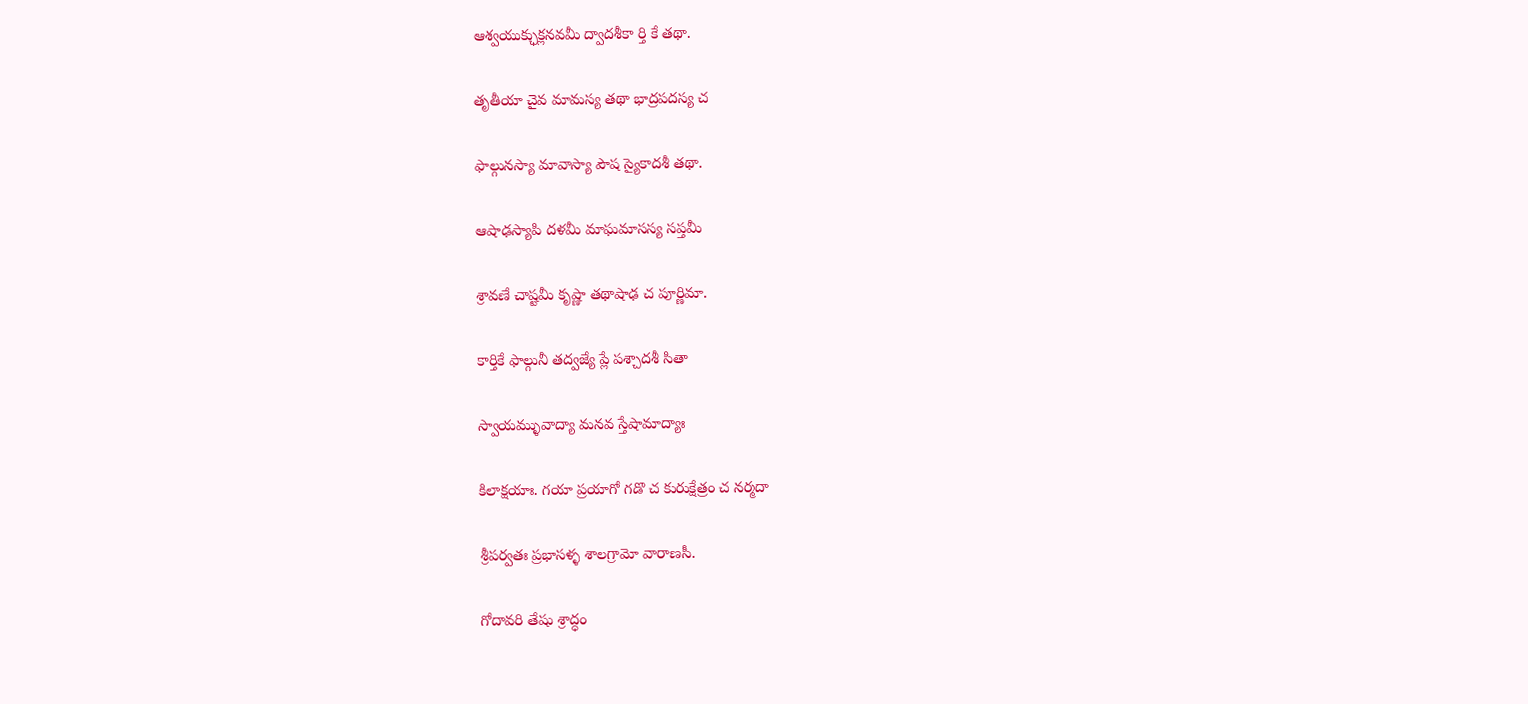ఆశ్వయుక్ఛుక్లనవమీ ద్వాదశీకా ర్తి కే తథా.

తృతీయా చైవ మామస్య తథా భాద్రపదస్య చ

ఫాల్గునస్యా మావాస్యా పౌష స్యైకాదశీ తథా.

ఆషాఢస్యాపి దళమీ మాఘమాసస్య సప్తమీ

శ్రావణే చాష్టమీ కృష్ణా తథాషాఢ చ పూర్ణిమా.

కార్తికే ఫాల్గునీ తద్వజ్యే ప్లే పశ్చాదశీ సితా

స్వాయమ్ళువాద్యా మనవ స్తేషామాద్యాః

కిలాక్షయాః. గయా ప్రయాగో గడొ చ కురుక్షేత్రం చ నర్మదా

శ్రీపర్వతః ప్రభాసళ్ళ శాలగ్రామో వారాణసీ.

గోదావరి తేషు శ్రాద్ధం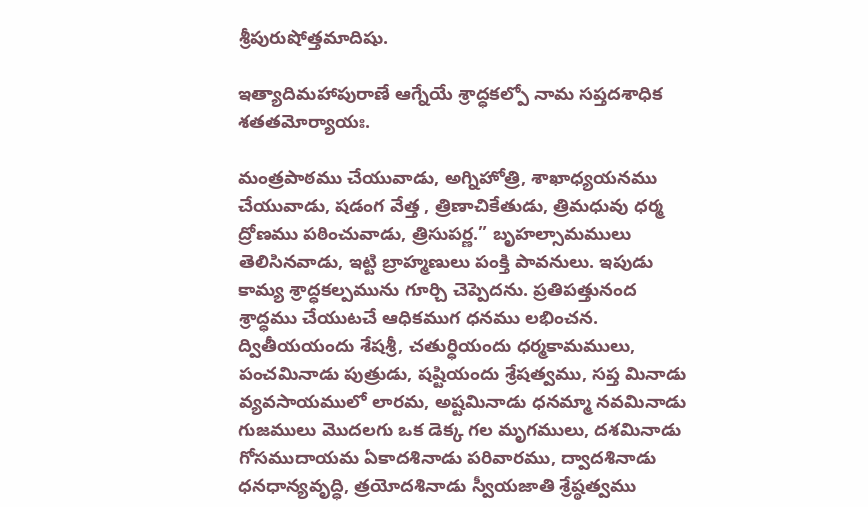శ్రీపురుషోత్తమాదిషు.

ఇత్యాదిమహాపురాణే ఆగ్నేయే శ్రాద్ధకల్పో నామ సప్తదశాధిక శతతమోర్యాయః.

మంత్రపాఠము చేయువాడు, అగ్నిహోత్రి, శాఖాధ్యయనము చేయువాడు, షడంగ వేత్త , త్రిణాచికేతుడు, త్రిమధువు ధర్మ ద్రోణము పఠించువాడు, త్రిసుపర్ణ.” బృహల్సామములు తెలిసినవాడు, ఇట్టి బ్రాహ్మణులు పంక్తి పావనులు. ఇపుడు కామ్య శ్రాద్ధకల్పమును గూర్చి చెప్పెదను. ప్రతిపత్తునంద శ్రాద్ధము చేయుటచే ఆధికముగ ధనము లభించన. ద్వితీయయందు శేషశ్రీ, చతుర్ధియందు ధర్మకామములు, పంచమినాడు పుత్రుడు, షష్టియందు శ్రేషత్వము, సప్త మినాడు వ్యవసాయములో లారమ, అష్టమినాడు ధనమ్మా నవమినాడు గుజములు మొదలగు ఒక డెక్క గల మృగములు, దశమినాడు గోసముదాయమ ఏకాదశినాడు పరివారము, ద్వాదశినాడు ధనధాన్యవృద్ధి, త్రయోదశినాడు స్వీయజాతి శ్రేష్ఠత్వము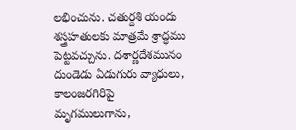లభించును. చతుర్దశి యందు శస్త్రహతులకు మాత్రమే శ్రాద్ధము పెట్టవచ్చును. దశార్ణదేశమునం దుండెడు ఏడుగురు వ్యాధులు, కాలంజరగిరిపై మృగములుగాను,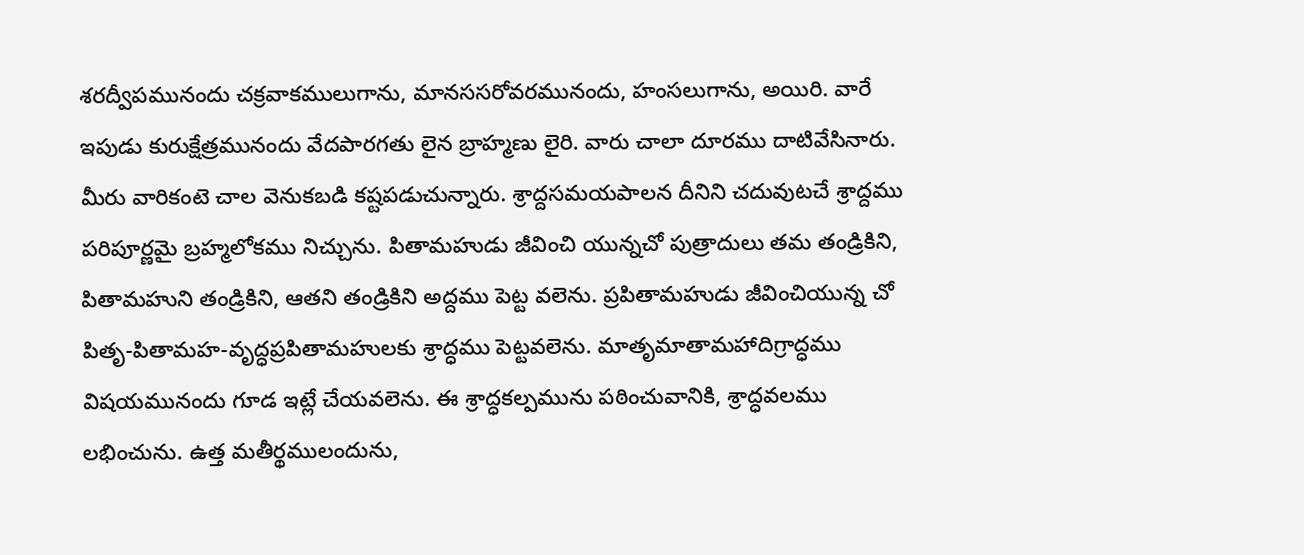శరద్వీపమునందు చక్రవాకములుగాను, మానససరోవరమునందు, హంసలుగాను, అయిరి. వారే ఇపుడు కురుక్షేత్రమునందు వేదపారగతు లైన బ్రాహ్మణు లైరి. వారు చాలా దూరము దాటివేసినారు. మీరు వారికంటె చాల వెనుకబడి కష్టపడుచున్నారు. శ్రాద్దసమయపాలన దీనిని చదువుటచే శ్రాద్దము పరిపూర్ణమై బ్రహ్మలోకము నిచ్చును. పితామహుడు జీవించి యున్నచో పుత్రాదులు తమ తండ్రికిని, పితామహుని తండ్రికిని, ఆతని తండ్రికిని అద్దము పెట్ట వలెను. ప్రపితామహుడు జీవించియున్న చో పితృ-పితామహ-వృద్ధప్రపితామహులకు శ్రాద్ధము పెట్టవలెను. మాతృమాతామహాదిగ్రాద్ధము విషయమునందు గూడ ఇట్లే చేయవలెను. ఈ శ్రాద్ధకల్పమును పఠించువానికి, శ్రాద్ధవలము లభించును. ఉత్త మతీర్థములందును,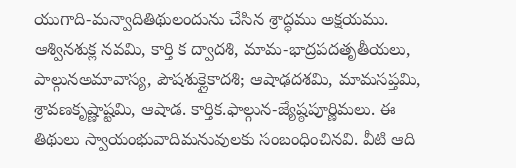యుగాది-మన్వాదితిథులందును చేసిన శ్రాద్ధము అక్షయము. ఆశ్వినశుక్ల నవమి, కార్తి క ద్వాదశి, మామ-భాద్రపదతృతీయలు, పాల్గునఅమావాస్య, పౌషశుక్లైకాదశి; ఆషాఢదశమి, మామసప్తమి, శ్రావణకృష్ణాష్టమి, ఆషాడ. కార్తిక.ఫాల్గున-జ్యేష్ఠపూర్ణిమలు. ఈ తిథులు స్వాయంభువాదిమనువులకు సంబంధించినవి. వీటి ఆది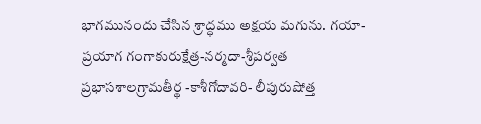భాగమునందు చేసిన శ్రాద్ధము అక్షయ మగును. గయా-ప్రయాగ గంగాకురుక్షేత్ర-నర్మదా-శ్రీపర్వత ప్రభాసశాలగ్రామతీర్థ -కాశీగోదావరి- లీపురుషోత్త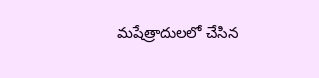మషేత్రాదులలో చేసిన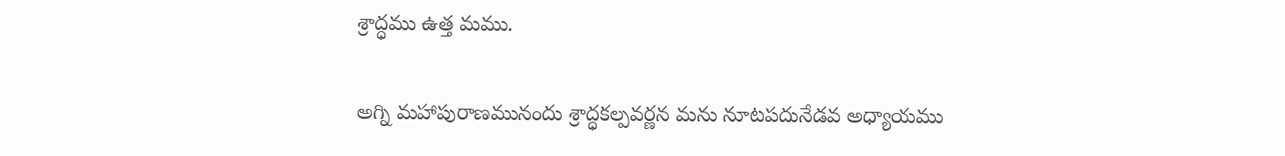శ్రాద్ధము ఉత్త మము.

అగ్ని మహాపురాణమునందు శ్రాద్ధకల్పవర్ణన మను నూటపదునేడవ అధ్యాయము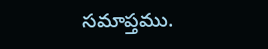సమాప్తము.